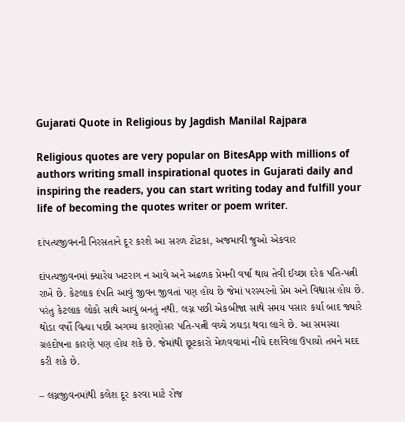Gujarati Quote in Religious by Jagdish Manilal Rajpara

Religious quotes are very popular on BitesApp with millions of authors writing small inspirational quotes in Gujarati daily and inspiring the readers, you can start writing today and fulfill your life of becoming the quotes writer or poem writer.

દાંપત્યજીવનની નિરસતાને દૂર કરશે આ સરળ ટોટકા, અજમાવી જુઓ એકવાર

દાંપત્યજીવનમાં ક્યારેય ખટરાગ ન આવે અને અઢળક પ્રેમની વર્ષા થાય તેવી ઈચ્છા દરેક પતિ-પત્ની રાખે છે. કેટલાક દંપતિ આવું જીવન જીવતાં પણ હોય છે જેમાં પરસ્પરનો પ્રેમ અને વિશ્વાસ હોય છે. પરંતુ કેટલાક લોકો સાથે આવું બનતું નથી. લગ્ન પછી એકબીજા સાથે સમય પસાર કર્યા બાદ જ્યારે થોડા વર્ષો વિત્યા પછી અગમ્ય કારણોસર પતિ-પત્ની વચ્ચે ઝઘડા થવા લાગે છે. આ સમસ્યા ગ્રહદોષના કારણે પણ હોય શકે છે. જેમાંથી છૂટકારો મેળવવામાં નીચે દર્શાવેલા ઉપાયો તમને મદદ કરી શકે છે.

– લગ્નજીવનમાંથી કલેશ દૂર કરવા માટે રોજ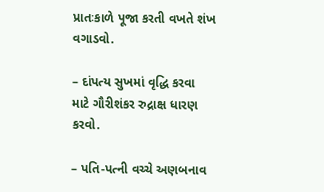પ્રાતઃકાળે પૂજા કરતી વખતે શંખ વગાડવો.

– દાંપત્ય સુખમાં વૃદ્ધિ કરવા માટે ગૌરીશંકર રુદ્રાક્ષ ધારણ કરવો.

– પતિ-પત્ની વચ્ચે અણબનાવ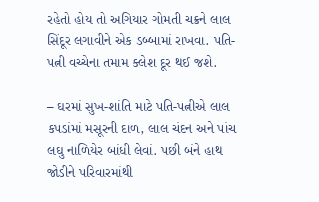રહેતો હોય તો અગિયાર ગોમતી ચક્રને લાલ સિંદૂર લગાવીને એક ડબ્બામાં રાખવા. પતિ-પત્ની વચ્ચેના તમામ ક્લેશ દૂર થઈ જશે.

– ઘરમાં સુખ-શાંતિ માટે પતિ-પત્નીએ લાલ કપડાંમાં મસૂરની દાળ, લાલ ચંદન અને પાંચ લઘુ નાળિયેર બાંધી લેવાં. પછી બંને હાથ જોડીને પરિવારમાંથી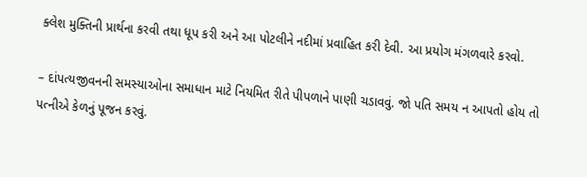ક્લેશ મુક્તિની પ્રાર્થના કરવી તથા ધૂપ કરી અને આ પોટલીને નદીમાં પ્રવાહિત કરી દેવી. આ પ્રયોગ મંગળવારે કરવો.

– દાંપત્યજીવનની સમસ્યાઓના સમાધાન માટે નિયમિત રીતે પીપળાને પાણી ચડાવવું. જો પતિ સમય ન આપતો હોય તો પત્નીએ કેળનું પૂજન કરવું.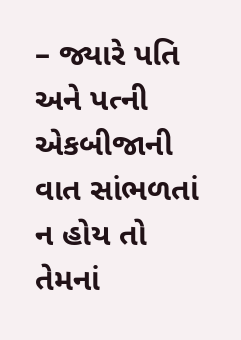– જ્યારે પતિ અને પત્ની એકબીજાની વાત સાંભળતાં ન હોય તો તેમનાં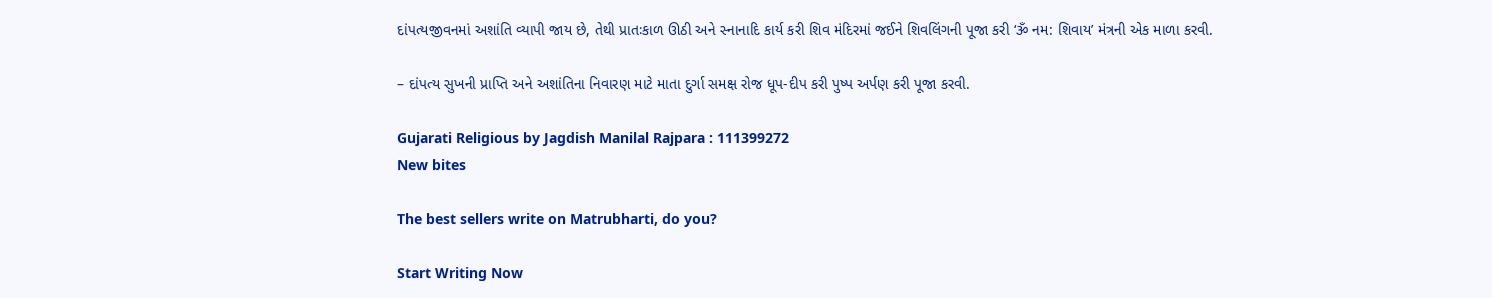દાંપત્યજીવનમાં અશાંતિ વ્યાપી જાય છે, તેથી પ્રાતઃકાળ ઊઠી અને સ્નાનાદિ કાર્ય કરી શિવ મંદિરમાં જઈને શિવલિંગની પૂજા કરી ‘ૐ નમ: શિવાય’ મંત્રની એક માળા કરવી.

– દાંપત્ય સુખની પ્રાપ્તિ અને અશાંતિના નિવારણ માટે માતા દુર્ગા સમક્ષ રોજ ધૂપ-દીપ કરી પુષ્પ અર્પણ કરી પૂજા કરવી.

Gujarati Religious by Jagdish Manilal Rajpara : 111399272
New bites

The best sellers write on Matrubharti, do you?

Start Writing Now